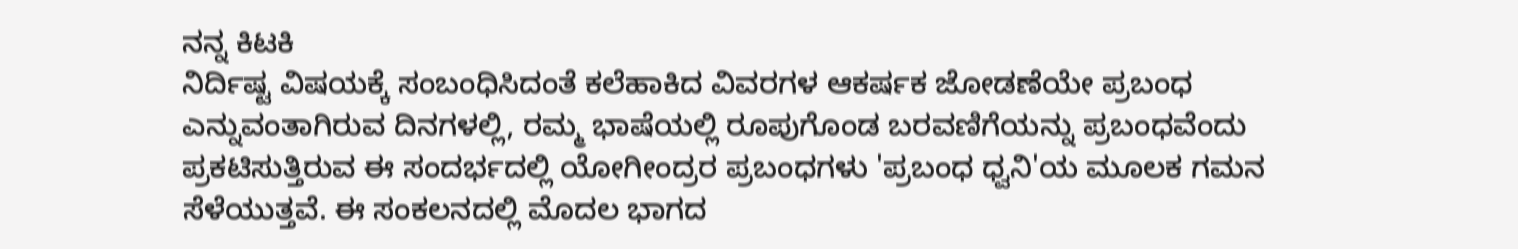ನನ್ನ ಕಿಟಕಿ
ನಿರ್ದಿಷ್ಟ ವಿಷಯಕ್ಕೆ ಸಂಬಂಧಿಸಿದಂತೆ ಕಲೆಹಾಕಿದ ವಿವರಗಳ ಆಕರ್ಷಕ ಜೋಡಣೆಯೇ ಪ್ರಬಂಧ ಎನ್ನುವಂತಾಗಿರುವ ದಿನಗಳಲ್ಲಿ, ರಮ್ಮ ಭಾಷೆಯಲ್ಲಿ ರೂಪುಗೊಂಡ ಬರವಣಿಗೆಯನ್ನು ಪ್ರಬಂಧವೆಂದು ಪ್ರಕಟಿಸುತ್ತಿರುವ ಈ ಸಂದರ್ಭದಲ್ಲಿ ಯೋಗೀಂದ್ರರ ಪ್ರಬಂಧಗಳು 'ಪ್ರಬಂಧ ಧ್ವನಿ'ಯ ಮೂಲಕ ಗಮನ ಸೆಳೆಯುತ್ತವೆ. ಈ ಸಂಕಲನದಲ್ಲಿ ಮೊದಲ ಭಾಗದ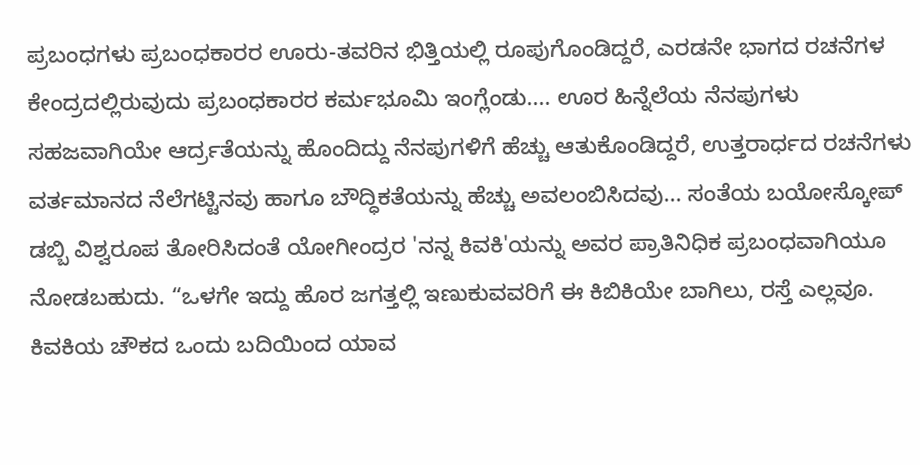ಪ್ರಬಂಧಗಳು ಪ್ರಬಂಧಕಾರರ ಊರು-ತವರಿನ ಭಿತ್ತಿಯಲ್ಲಿ ರೂಪುಗೊಂಡಿದ್ದರೆ, ಎರಡನೇ ಭಾಗದ ರಚನೆಗಳ ಕೇಂದ್ರದಲ್ಲಿರುವುದು ಪ್ರಬಂಧಕಾರರ ಕರ್ಮಭೂಮಿ ಇಂಗ್ಲೆಂಡು.... ಊರ ಹಿನ್ನೆಲೆಯ ನೆನಪುಗಳು ಸಹಜವಾಗಿಯೇ ಆರ್ದ್ರತೆಯನ್ನು ಹೊಂದಿದ್ದು ನೆನಪುಗಳಿಗೆ ಹೆಚ್ಚು ಆತುಕೊಂಡಿದ್ದರೆ, ಉತ್ತರಾರ್ಧದ ರಚನೆಗಳು ವರ್ತಮಾನದ ನೆಲೆಗಟ್ಟಿನವು ಹಾಗೂ ಬೌದ್ಧಿಕತೆಯನ್ನು ಹೆಚ್ಚು ಅವಲಂಬಿಸಿದವು... ಸಂತೆಯ ಬಯೋಸ್ಕೋಪ್ ಡಬ್ಬಿ ವಿಶ್ವರೂಪ ತೋರಿಸಿದಂತೆ ಯೋಗೀಂದ್ರರ 'ನನ್ನ ಕಿವಕಿ'ಯನ್ನು ಅವರ ಪ್ರಾತಿನಿಧಿಕ ಪ್ರಬಂಧವಾಗಿಯೂ ನೋಡಬಹುದು. “ಒಳಗೇ ಇದ್ದು ಹೊರ ಜಗತ್ತಲ್ಲಿ ಇಣುಕುವವರಿಗೆ ಈ ಕಿಬಿಕಿಯೇ ಬಾಗಿಲು, ರಸ್ತೆ ಎಲ್ಲವೂ. ಕಿವಕಿಯ ಚೌಕದ ಒಂದು ಬದಿಯಿಂದ ಯಾವ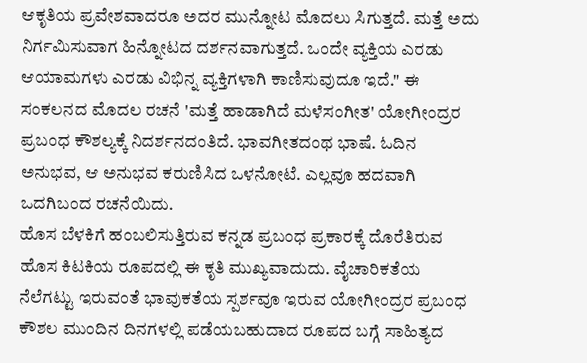ಆಕೃತಿಯ ಪ್ರವೇಶವಾದರೂ ಅದರ ಮುನ್ನೋಟ ಮೊದಲು ಸಿಗುತ್ತದೆ. ಮತ್ತೆ ಅದು ನಿರ್ಗಮಿಸುವಾಗ ಹಿನ್ನೋಟದ ದರ್ಶನವಾಗುತ್ತದೆ. ಒಂದೇ ವ್ಯಕ್ತಿಯ ಎರಡು ಆಯಾಮಗಳು ಎರಡು ವಿಭಿನ್ನ ವ್ಯಕ್ತಿಗಳಾಗಿ ಕಾಣಿಸುವುದೂ ಇದೆ." ಈ ಸಂಕಲನದ ಮೊದಲ ರಚನೆ 'ಮತ್ತೆ ಹಾಡಾಗಿದೆ ಮಳೆಸಂಗೀತ' ಯೋಗೀಂದ್ರರ ಪ್ರಬಂಧ ಕೌಶಲ್ಯಕ್ಕೆ ನಿದರ್ಶನದಂತಿದೆ. ಭಾವಗೀತದಂಥ ಭಾಷೆ. ಓದಿನ ಅನುಭವ, ಆ ಅನುಭವ ಕರುಣಿಸಿದ ಒಳನೋಟೆ. ಎಲ್ಲವೂ ಹದವಾಗಿ ಒದಗಿಬಂದ ರಚನೆಯಿದು.
ಹೊಸ ಬೆಳಕಿಗೆ ಹಂಬಲಿಸುತ್ತಿರುವ ಕನ್ನಡ ಪ್ರಬಂಧ ಪ್ರಕಾರಕ್ಕೆ ದೊರೆತಿರುವ ಹೊಸ ಕಿಟಕಿಯ ರೂಪದಲ್ಲಿ ಈ ಕೃತಿ ಮುಖ್ಯವಾದುದು. ವೈಚಾರಿಕತೆಯ ನೆಲೆಗಟ್ಟು ಇರುವಂತೆ ಭಾವುಕತೆಯ ಸ್ಪರ್ಶವೂ ಇರುವ ಯೋಗೀಂದ್ರರ ಪ್ರಬಂಧ ಕೌಶಲ ಮುಂದಿನ ದಿನಗಳಲ್ಲಿ ಪಡೆಯಬಹುದಾದ ರೂಪದ ಬಗ್ಗೆ ಸಾಹಿತ್ಯದ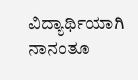ವಿದ್ಯಾರ್ಥಿಯಾಗಿ ನಾನಂತೂ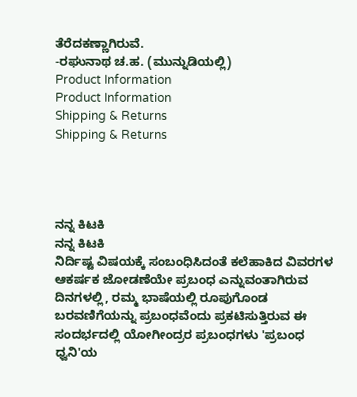ತೆರೆದಕಣ್ಣಾಗಿರುವೆ.
-ರಘುನಾಥ ಚ.ಹ. (ಮುನ್ನುಡಿಯಲ್ಲಿ)
Product Information
Product Information
Shipping & Returns
Shipping & Returns




ನನ್ನ ಕಿಟಕಿ
ನನ್ನ ಕಿಟಕಿ
ನಿರ್ದಿಷ್ಟ ವಿಷಯಕ್ಕೆ ಸಂಬಂಧಿಸಿದಂತೆ ಕಲೆಹಾಕಿದ ವಿವರಗಳ ಆಕರ್ಷಕ ಜೋಡಣೆಯೇ ಪ್ರಬಂಧ ಎನ್ನುವಂತಾಗಿರುವ ದಿನಗಳಲ್ಲಿ, ರಮ್ಮ ಭಾಷೆಯಲ್ಲಿ ರೂಪುಗೊಂಡ ಬರವಣಿಗೆಯನ್ನು ಪ್ರಬಂಧವೆಂದು ಪ್ರಕಟಿಸುತ್ತಿರುವ ಈ ಸಂದರ್ಭದಲ್ಲಿ ಯೋಗೀಂದ್ರರ ಪ್ರಬಂಧಗಳು 'ಪ್ರಬಂಧ ಧ್ವನಿ'ಯ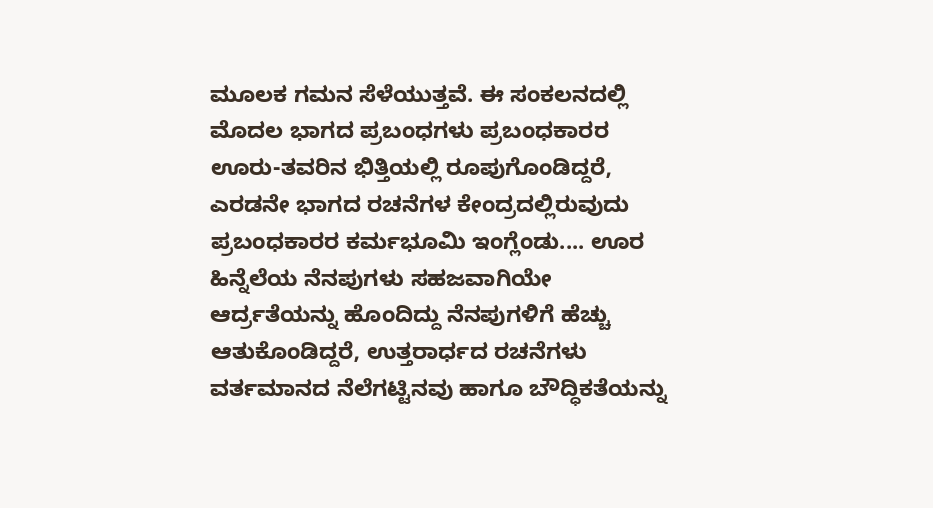ಮೂಲಕ ಗಮನ ಸೆಳೆಯುತ್ತವೆ. ಈ ಸಂಕಲನದಲ್ಲಿ ಮೊದಲ ಭಾಗದ ಪ್ರಬಂಧಗಳು ಪ್ರಬಂಧಕಾರರ ಊರು-ತವರಿನ ಭಿತ್ತಿಯಲ್ಲಿ ರೂಪುಗೊಂಡಿದ್ದರೆ, ಎರಡನೇ ಭಾಗದ ರಚನೆಗಳ ಕೇಂದ್ರದಲ್ಲಿರುವುದು ಪ್ರಬಂಧಕಾರರ ಕರ್ಮಭೂಮಿ ಇಂಗ್ಲೆಂಡು.... ಊರ ಹಿನ್ನೆಲೆಯ ನೆನಪುಗಳು ಸಹಜವಾಗಿಯೇ ಆರ್ದ್ರತೆಯನ್ನು ಹೊಂದಿದ್ದು ನೆನಪುಗಳಿಗೆ ಹೆಚ್ಚು ಆತುಕೊಂಡಿದ್ದರೆ, ಉತ್ತರಾರ್ಧದ ರಚನೆಗಳು ವರ್ತಮಾನದ ನೆಲೆಗಟ್ಟಿನವು ಹಾಗೂ ಬೌದ್ಧಿಕತೆಯನ್ನು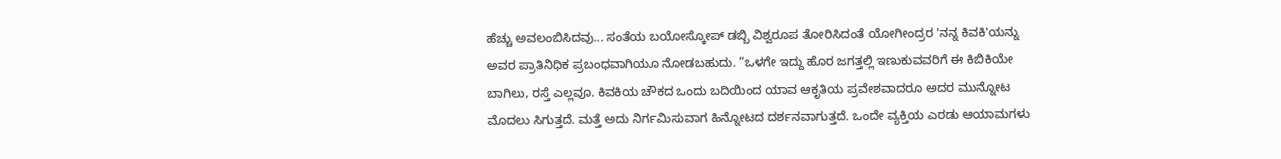ಹೆಚ್ಚು ಅವಲಂಬಿಸಿದವು... ಸಂತೆಯ ಬಯೋಸ್ಕೋಪ್ ಡಬ್ಬಿ ವಿಶ್ವರೂಪ ತೋರಿಸಿದಂತೆ ಯೋಗೀಂದ್ರರ 'ನನ್ನ ಕಿವಕಿ'ಯನ್ನು ಅವರ ಪ್ರಾತಿನಿಧಿಕ ಪ್ರಬಂಧವಾಗಿಯೂ ನೋಡಬಹುದು. “ಒಳಗೇ ಇದ್ದು ಹೊರ ಜಗತ್ತಲ್ಲಿ ಇಣುಕುವವರಿಗೆ ಈ ಕಿಬಿಕಿಯೇ ಬಾಗಿಲು, ರಸ್ತೆ ಎಲ್ಲವೂ. ಕಿವಕಿಯ ಚೌಕದ ಒಂದು ಬದಿಯಿಂದ ಯಾವ ಆಕೃತಿಯ ಪ್ರವೇಶವಾದರೂ ಅದರ ಮುನ್ನೋಟ ಮೊದಲು ಸಿಗುತ್ತದೆ. ಮತ್ತೆ ಅದು ನಿರ್ಗಮಿಸುವಾಗ ಹಿನ್ನೋಟದ ದರ್ಶನವಾಗುತ್ತದೆ. ಒಂದೇ ವ್ಯಕ್ತಿಯ ಎರಡು ಆಯಾಮಗಳು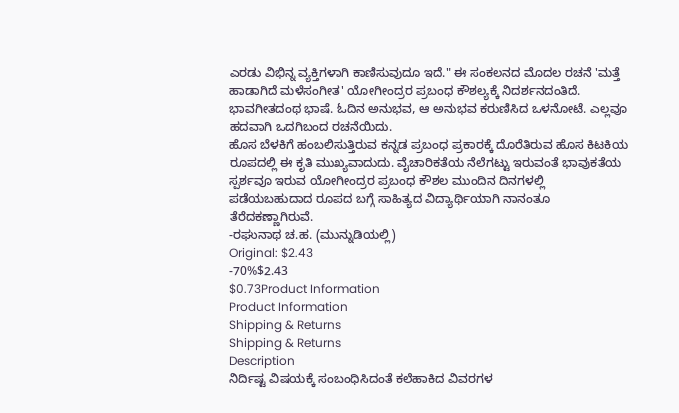ಎರಡು ವಿಭಿನ್ನ ವ್ಯಕ್ತಿಗಳಾಗಿ ಕಾಣಿಸುವುದೂ ಇದೆ." ಈ ಸಂಕಲನದ ಮೊದಲ ರಚನೆ 'ಮತ್ತೆ ಹಾಡಾಗಿದೆ ಮಳೆಸಂಗೀತ' ಯೋಗೀಂದ್ರರ ಪ್ರಬಂಧ ಕೌಶಲ್ಯಕ್ಕೆ ನಿದರ್ಶನದಂತಿದೆ. ಭಾವಗೀತದಂಥ ಭಾಷೆ. ಓದಿನ ಅನುಭವ, ಆ ಅನುಭವ ಕರುಣಿಸಿದ ಒಳನೋಟೆ. ಎಲ್ಲವೂ ಹದವಾಗಿ ಒದಗಿಬಂದ ರಚನೆಯಿದು.
ಹೊಸ ಬೆಳಕಿಗೆ ಹಂಬಲಿಸುತ್ತಿರುವ ಕನ್ನಡ ಪ್ರಬಂಧ ಪ್ರಕಾರಕ್ಕೆ ದೊರೆತಿರುವ ಹೊಸ ಕಿಟಕಿಯ ರೂಪದಲ್ಲಿ ಈ ಕೃತಿ ಮುಖ್ಯವಾದುದು. ವೈಚಾರಿಕತೆಯ ನೆಲೆಗಟ್ಟು ಇರುವಂತೆ ಭಾವುಕತೆಯ ಸ್ಪರ್ಶವೂ ಇರುವ ಯೋಗೀಂದ್ರರ ಪ್ರಬಂಧ ಕೌಶಲ ಮುಂದಿನ ದಿನಗಳಲ್ಲಿ ಪಡೆಯಬಹುದಾದ ರೂಪದ ಬಗ್ಗೆ ಸಾಹಿತ್ಯದ ವಿದ್ಯಾರ್ಥಿಯಾಗಿ ನಾನಂತೂ ತೆರೆದಕಣ್ಣಾಗಿರುವೆ.
-ರಘುನಾಥ ಚ.ಹ. (ಮುನ್ನುಡಿಯಲ್ಲಿ)
Original: $2.43
-70%$2.43
$0.73Product Information
Product Information
Shipping & Returns
Shipping & Returns
Description
ನಿರ್ದಿಷ್ಟ ವಿಷಯಕ್ಕೆ ಸಂಬಂಧಿಸಿದಂತೆ ಕಲೆಹಾಕಿದ ವಿವರಗಳ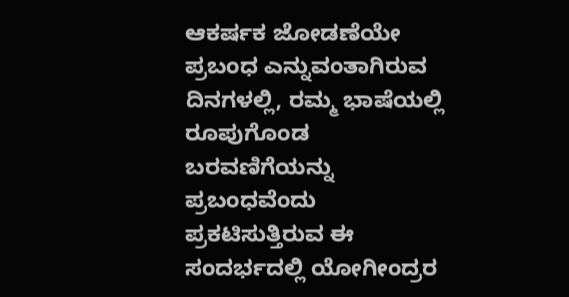ಆಕರ್ಷಕ ಜೋಡಣೆಯೇ ಪ್ರಬಂಧ ಎನ್ನುವಂತಾಗಿರುವ ದಿನಗಳಲ್ಲಿ, ರಮ್ಮ ಭಾಷೆಯಲ್ಲಿ ರೂಪುಗೊಂಡ ಬರವಣಿಗೆಯನ್ನು ಪ್ರಬಂಧವೆಂದು ಪ್ರಕಟಿಸುತ್ತಿರುವ ಈ ಸಂದರ್ಭದಲ್ಲಿ ಯೋಗೀಂದ್ರರ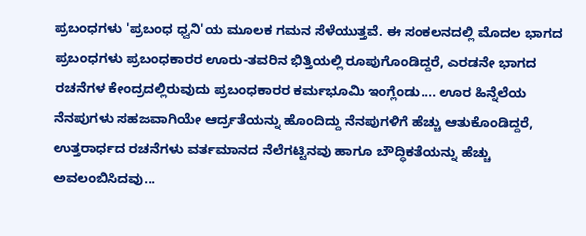ಪ್ರಬಂಧಗಳು 'ಪ್ರಬಂಧ ಧ್ವನಿ'ಯ ಮೂಲಕ ಗಮನ ಸೆಳೆಯುತ್ತವೆ. ಈ ಸಂಕಲನದಲ್ಲಿ ಮೊದಲ ಭಾಗದ ಪ್ರಬಂಧಗಳು ಪ್ರಬಂಧಕಾರರ ಊರು-ತವರಿನ ಭಿತ್ತಿಯಲ್ಲಿ ರೂಪುಗೊಂಡಿದ್ದರೆ, ಎರಡನೇ ಭಾಗದ ರಚನೆಗಳ ಕೇಂದ್ರದಲ್ಲಿರುವುದು ಪ್ರಬಂಧಕಾರರ ಕರ್ಮಭೂಮಿ ಇಂಗ್ಲೆಂಡು.... ಊರ ಹಿನ್ನೆಲೆಯ ನೆನಪುಗಳು ಸಹಜವಾಗಿಯೇ ಆರ್ದ್ರತೆಯನ್ನು ಹೊಂದಿದ್ದು ನೆನಪುಗಳಿಗೆ ಹೆಚ್ಚು ಆತುಕೊಂಡಿದ್ದರೆ, ಉತ್ತರಾರ್ಧದ ರಚನೆಗಳು ವರ್ತಮಾನದ ನೆಲೆಗಟ್ಟಿನವು ಹಾಗೂ ಬೌದ್ಧಿಕತೆಯನ್ನು ಹೆಚ್ಚು ಅವಲಂಬಿಸಿದವು...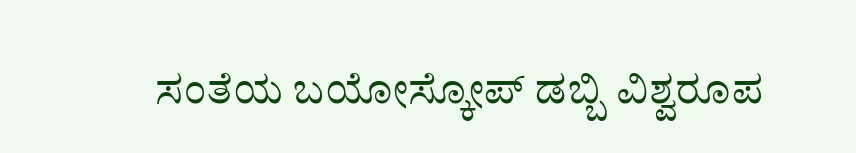ಸಂತೆಯ ಬಯೋಸ್ಕೋಪ್ ಡಬ್ಬಿ ವಿಶ್ವರೂಪ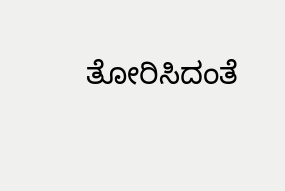ತೋರಿಸಿದಂತೆ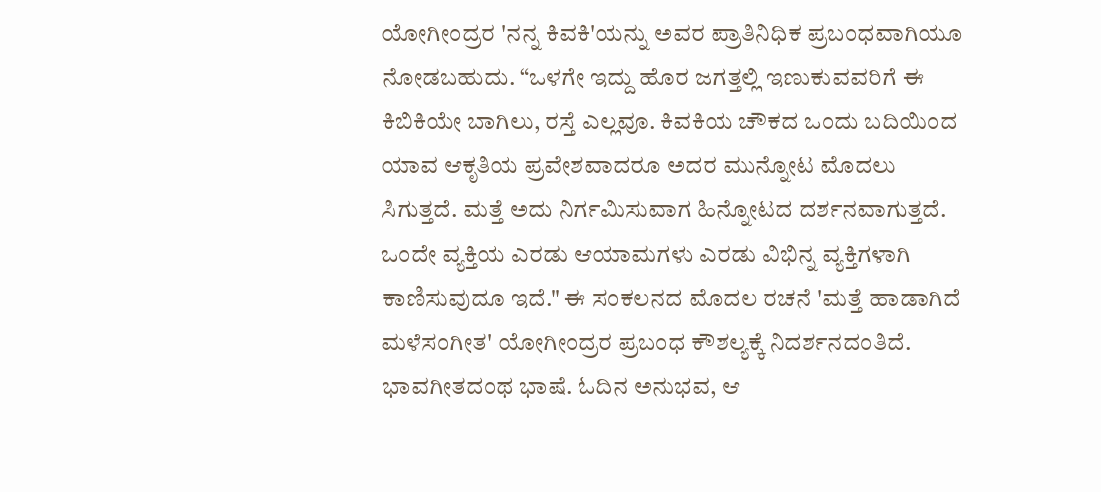ಯೋಗೀಂದ್ರರ 'ನನ್ನ ಕಿವಕಿ'ಯನ್ನು ಅವರ ಪ್ರಾತಿನಿಧಿಕ ಪ್ರಬಂಧವಾಗಿಯೂ ನೋಡಬಹುದು. “ಒಳಗೇ ಇದ್ದು ಹೊರ ಜಗತ್ತಲ್ಲಿ ಇಣುಕುವವರಿಗೆ ಈ ಕಿಬಿಕಿಯೇ ಬಾಗಿಲು, ರಸ್ತೆ ಎಲ್ಲವೂ. ಕಿವಕಿಯ ಚೌಕದ ಒಂದು ಬದಿಯಿಂದ ಯಾವ ಆಕೃತಿಯ ಪ್ರವೇಶವಾದರೂ ಅದರ ಮುನ್ನೋಟ ಮೊದಲು ಸಿಗುತ್ತದೆ. ಮತ್ತೆ ಅದು ನಿರ್ಗಮಿಸುವಾಗ ಹಿನ್ನೋಟದ ದರ್ಶನವಾಗುತ್ತದೆ. ಒಂದೇ ವ್ಯಕ್ತಿಯ ಎರಡು ಆಯಾಮಗಳು ಎರಡು ವಿಭಿನ್ನ ವ್ಯಕ್ತಿಗಳಾಗಿ ಕಾಣಿಸುವುದೂ ಇದೆ." ಈ ಸಂಕಲನದ ಮೊದಲ ರಚನೆ 'ಮತ್ತೆ ಹಾಡಾಗಿದೆ ಮಳೆಸಂಗೀತ' ಯೋಗೀಂದ್ರರ ಪ್ರಬಂಧ ಕೌಶಲ್ಯಕ್ಕೆ ನಿದರ್ಶನದಂತಿದೆ. ಭಾವಗೀತದಂಥ ಭಾಷೆ. ಓದಿನ ಅನುಭವ, ಆ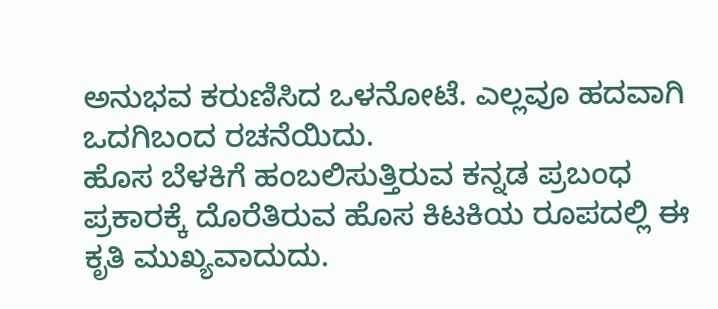ಅನುಭವ ಕರುಣಿಸಿದ ಒಳನೋಟೆ. ಎಲ್ಲವೂ ಹದವಾಗಿ ಒದಗಿಬಂದ ರಚನೆಯಿದು.
ಹೊಸ ಬೆಳಕಿಗೆ ಹಂಬಲಿಸುತ್ತಿರುವ ಕನ್ನಡ ಪ್ರಬಂಧ ಪ್ರಕಾರಕ್ಕೆ ದೊರೆತಿರುವ ಹೊಸ ಕಿಟಕಿಯ ರೂಪದಲ್ಲಿ ಈ ಕೃತಿ ಮುಖ್ಯವಾದುದು.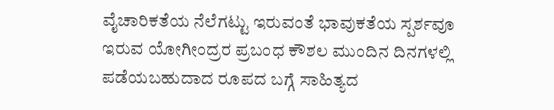ವೈಚಾರಿಕತೆಯ ನೆಲೆಗಟ್ಟು ಇರುವಂತೆ ಭಾವುಕತೆಯ ಸ್ಪರ್ಶವೂ ಇರುವ ಯೋಗೀಂದ್ರರ ಪ್ರಬಂಧ ಕೌಶಲ ಮುಂದಿನ ದಿನಗಳಲ್ಲಿ ಪಡೆಯಬಹುದಾದ ರೂಪದ ಬಗ್ಗೆ ಸಾಹಿತ್ಯದ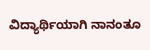ವಿದ್ಯಾರ್ಥಿಯಾಗಿ ನಾನಂತೂ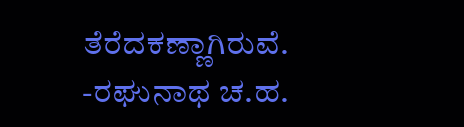ತೆರೆದಕಣ್ಣಾಗಿರುವೆ.
-ರಘುನಾಥ ಚ.ಹ.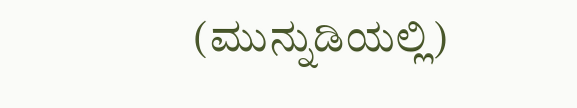(ಮುನ್ನುಡಿಯಲ್ಲಿ)